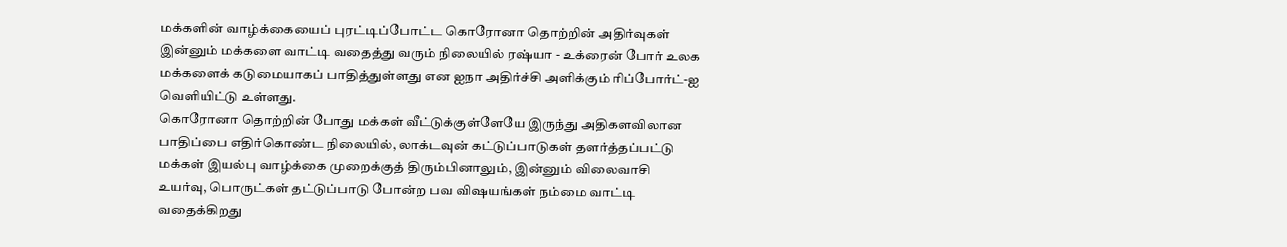மக்களின் வாழ்க்கையைப் புரட்டிப்போட்ட கொரோனா தொற்றின் அதிர்வுகள் இன்னும் மக்களை வாட்டி வதைத்து வரும் நிலையில் ரஷ்யா - உக்ரைன் போர் உலக மக்களைக் கடுமையாகப் பாதித்துள்ளது என ஐநா அதிர்ச்சி அளிக்கும் ரிப்போர்ட்-ஐ வெளியிட்டு உள்ளது.
கொரோனா தொற்றின் போது மக்கள் வீட்டுக்குள்ளேயே இருந்து அதிகளவிலான பாதிப்பை எதிர்கொண்ட நிலையில், லாக்டவுன் கட்டுப்பாடுகள் தளர்த்தப்பட்டு மக்கள் இயல்பு வாழ்க்கை முறைக்குத் திரும்பினாலும், இன்னும் விலைவாசி உயர்வு, பொருட்கள் தட்டுப்பாடு போன்ற பவ விஷயங்கள் நம்மை வாட்டி வதைக்கிறது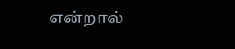என்றால்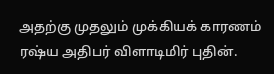அதற்கு முதலும் முக்கியக் காரணம் ரஷ்ய அதிபர் விளாடிமிர் புதின்.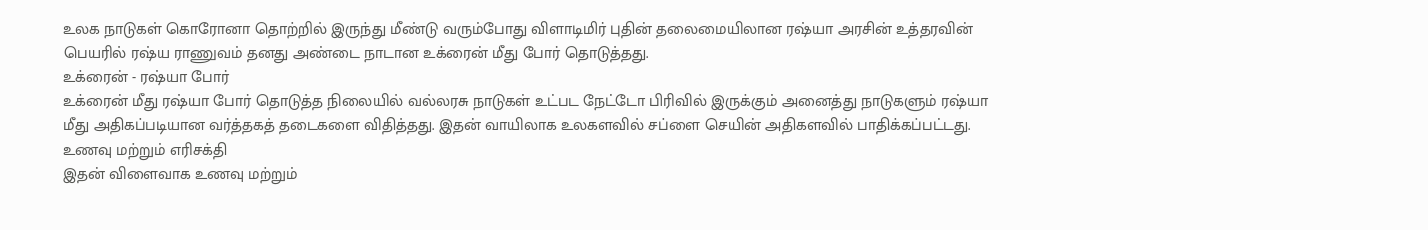உலக நாடுகள் கொரோனா தொற்றில் இருந்து மீண்டு வரும்போது விளாடிமிர் புதின் தலைமையிலான ரஷ்யா அரசின் உத்தரவின் பெயரில் ரஷ்ய ராணுவம் தனது அண்டை நாடான உக்ரைன் மீது போர் தொடுத்தது.
உக்ரைன் - ரஷ்யா போர்
உக்ரைன் மீது ரஷ்யா போர் தொடுத்த நிலையில் வல்லரசு நாடுகள் உட்பட நேட்டோ பிரிவில் இருக்கும் அனைத்து நாடுகளும் ரஷ்யா மீது அதிகப்படியான வர்த்தகத் தடைகளை விதித்தது. இதன் வாயிலாக உலகளவில் சப்ளை செயின் அதிகளவில் பாதிக்கப்பட்டது.
உணவு மற்றும் எரிசக்தி
இதன் விளைவாக உணவு மற்றும்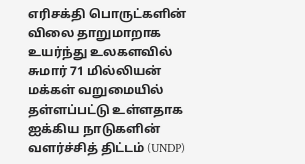எரிசக்தி பொருட்களின் விலை தாறுமாறாக உயர்ந்து உலகளவில் சுமார் 71 மில்லியன் மக்கள் வறுமையில் தள்ளப்பட்டு உள்ளதாக ஐக்கிய நாடுகளின் வளர்ச்சித் திட்டம் (UNDP)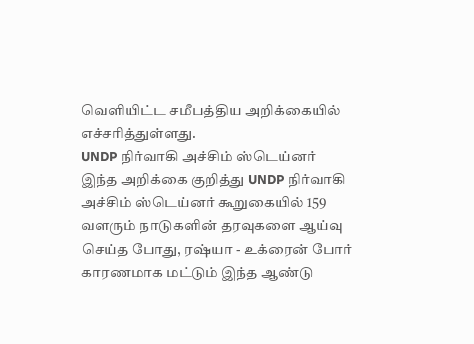வெளியிட்ட சமீபத்திய அறிக்கையில் எச்சரித்துள்ளது.
UNDP நிர்வாகி அச்சிம் ஸ்டெய்னர்
இந்த அறிக்கை குறித்து UNDP நிர்வாகி அச்சிம் ஸ்டெய்னர் கூறுகையில் 159 வளரும் நாடுகளின் தரவுகளை ஆய்வு செய்த போது, ரஷ்யா - உக்ரைன் போர் காரணமாக மட்டும் இந்த ஆண்டு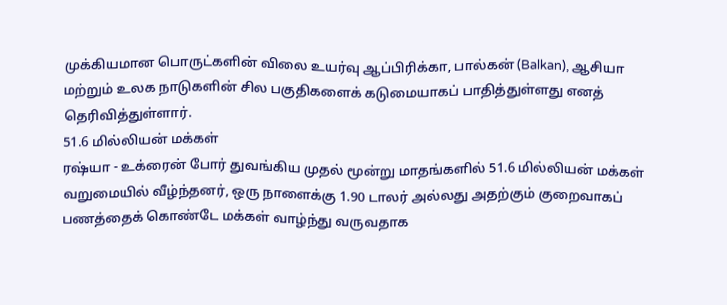முக்கியமான பொருட்களின் விலை உயர்வு ஆப்பிரிக்கா, பால்கன் (Balkan), ஆசியா மற்றும் உலக நாடுகளின் சில பகுதிகளைக் கடுமையாகப் பாதித்துள்ளது எனத் தெரிவித்துள்ளார்.
51.6 மில்லியன் மக்கள்
ரஷ்யா - உக்ரைன் போர் துவங்கிய முதல் மூன்று மாதங்களில் 51.6 மில்லியன் மக்கள் வறுமையில் வீழ்ந்தனர், ஒரு நாளைக்கு 1.90 டாலர் அல்லது அதற்கும் குறைவாகப் பணத்தைக் கொண்டே மக்கள் வாழ்ந்து வருவதாக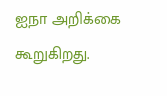ஐநா அறிக்கை கூறுகிறது.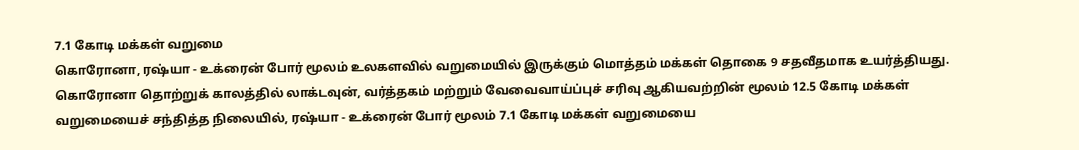7.1 கோடி மக்கள் வறுமை
கொரோனா, ரஷ்யா - உக்ரைன் போர் மூலம் உலகளவில் வறுமையில் இருக்கும் மொத்தம் மக்கள் தொகை 9 சதவீதமாக உயர்த்தியது. கொரோனா தொற்றுக் காலத்தில் லாக்டவுன், வர்த்தகம் மற்றும் வேவைவாய்ப்புச் சரிவு ஆகியவற்றின் மூலம் 12.5 கோடி மக்கள் வறுமையைச் சந்தித்த நிலையில், ரஷ்யா - உக்ரைன் போர் மூலம் 7.1 கோடி மக்கள் வறுமையை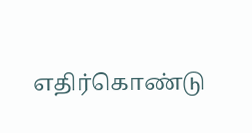எதிர்கொண்டு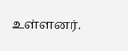உள்ளனர்.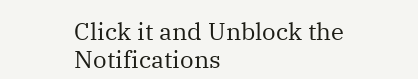Click it and Unblock the Notifications